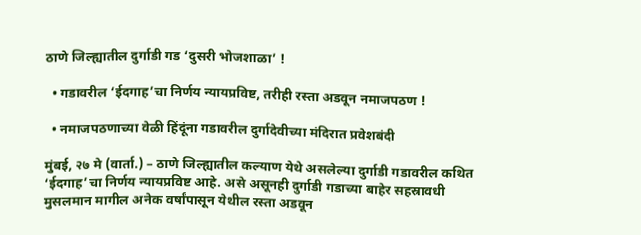ठाणे जिल्ह्यातील दुर्गाडी गड ‘दुसरी भोजशाळा’ !

  • गडावरील ‘ईदगाह’चा निर्णय न्यायप्रविष्ट, तरीही रस्ता अडवून नमाजपठण !

  • नमाजपठणाच्या वेळी हिंदूंना गडावरील दुर्गादेवीच्या मंदिरात प्रवेशबंदी

मुंबई, २७ मे (वार्ता.) – ठाणे जिल्ह्यातील कल्याण येथे असलेल्या दुर्गाडी गडावरील कथित ‘ईदगाह’चा निर्णय न्यायप्रविष्ट आहे. असे असूनही दुर्गाडी गडाच्या बाहेर सहस्रावधी मुसलमान मागील अनेक वर्षांपासून येथील रस्ता अडवून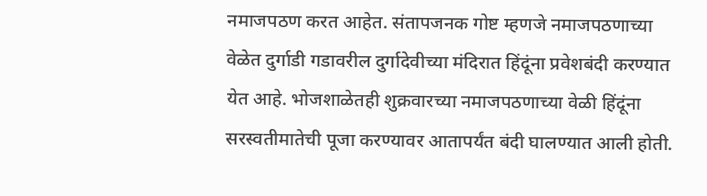नमाजपठण करत आहेत. संतापजनक गोष्ट म्हणजे नमाजपठणाच्या वेळेत दुर्गाडी गडावरील दुर्गादेवीच्या मंदिरात हिंदूंना प्रवेशबंदी करण्यात येत आहे. भोजशाळेतही शुक्रवारच्या नमाजपठणाच्या वेळी हिंदूंना सरस्वतीमातेची पूजा करण्यावर आतापर्यंत बंदी घालण्यात आली होती.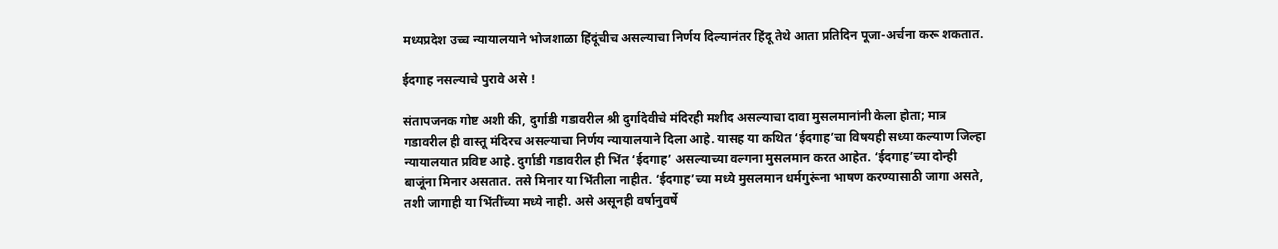मध्यप्रदेश उच्च न्यायालयाने भोजशाळा हिंदूंचीच असल्याचा निर्णय दिल्यानंतर हिंदू तेथे आता प्रतिदिन पूजा-अर्चना करू शकतात.

ईदगाह नसल्याचे पुरावे असे !

संतापजनक गोष्ट अशी की, दुर्गाडी गडावरील श्री दुर्गादेवीचे मंदिरही मशीद असल्याचा दावा मुसलमानांनी केला होता; मात्र गडावरील ही वास्तू मंदिरच असल्याचा निर्णय न्यायालयाने दिला आहे. यासह या कथित ‘ईदगाह’चा विषयही सध्या कल्याण जिल्हा न्यायालयात प्रविष्ट आहे. दुर्गाडी गडावरील ही भिंत ‘ईदगाह’ असल्याच्या वल्गना मुसलमान करत आहेत. ‘ईदगाह’च्या दोन्ही बाजूंना मिनार असतात. तसे मिनार या भिंतीला नाहीत. ‘ईदगाह’च्या मध्ये मुसलमान धर्मगुरूंना भाषण करण्यासाठी जागा असते, तशी जागाही या भिंतींच्या मध्ये नाही. असे असूनही वर्षानुवर्षे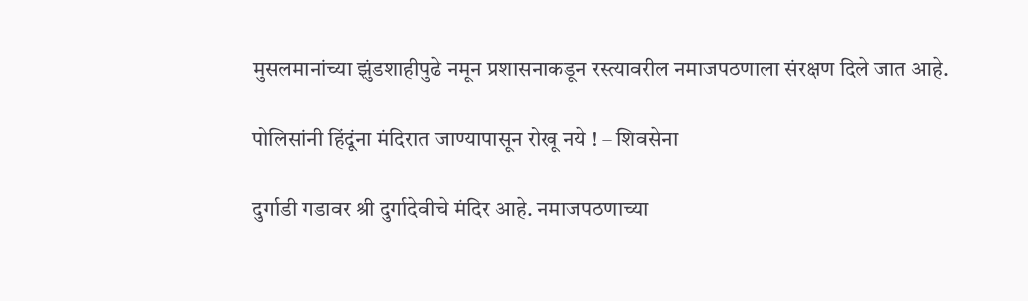मुसलमानांच्या झुंडशाहीपुढे नमून प्रशासनाकडून रस्त्यावरील नमाजपठणाला संरक्षण दिले जात आहे.

पोलिसांनी हिंदूंना मंदिरात जाण्यापासून रोखू नये ! – शिवसेना

दुर्गाडी गडावर श्री दुर्गादेवीचे मंदिर आहे. नमाजपठणाच्या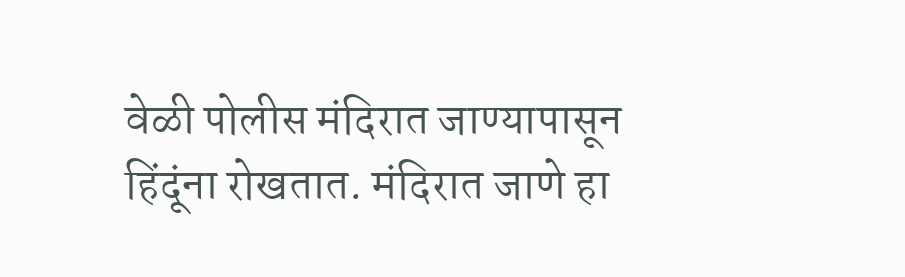वेळी पोलीस मंदिरात जाण्यापासून हिंदूंना रोखतात. मंदिरात जाणे हा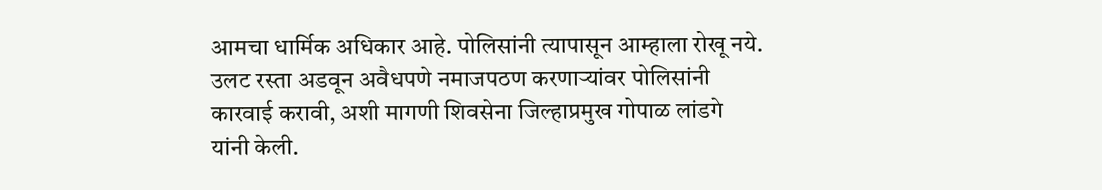आमचा धार्मिक अधिकार आहे. पोलिसांनी त्यापासून आम्हाला रोखू नये. उलट रस्ता अडवून अवैधपणे नमाजपठण करणार्‍यांवर पोलिसांनी कारवाई करावी, अशी मागणी शिवसेना जिल्हाप्रमुख गोपाळ लांडगे यांनी केली.